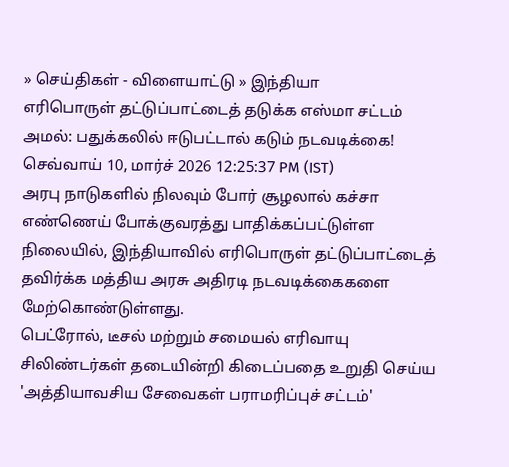» செய்திகள் - விளையாட்டு » இந்தியா
எரிபொருள் தட்டுப்பாட்டைத் தடுக்க எஸ்மா சட்டம் அமல்: பதுக்கலில் ஈடுபட்டால் கடும் நடவடிக்கை!
செவ்வாய் 10, மார்ச் 2026 12:25:37 PM (IST)
அரபு நாடுகளில் நிலவும் போர் சூழலால் கச்சா எண்ணெய் போக்குவரத்து பாதிக்கப்பட்டுள்ள நிலையில், இந்தியாவில் எரிபொருள் தட்டுப்பாட்டைத் தவிர்க்க மத்திய அரசு அதிரடி நடவடிக்கைகளை மேற்கொண்டுள்ளது.
பெட்ரோல், டீசல் மற்றும் சமையல் எரிவாயு சிலிண்டர்கள் தடையின்றி கிடைப்பதை உறுதி செய்ய 'அத்தியாவசிய சேவைகள் பராமரிப்புச் சட்டம்'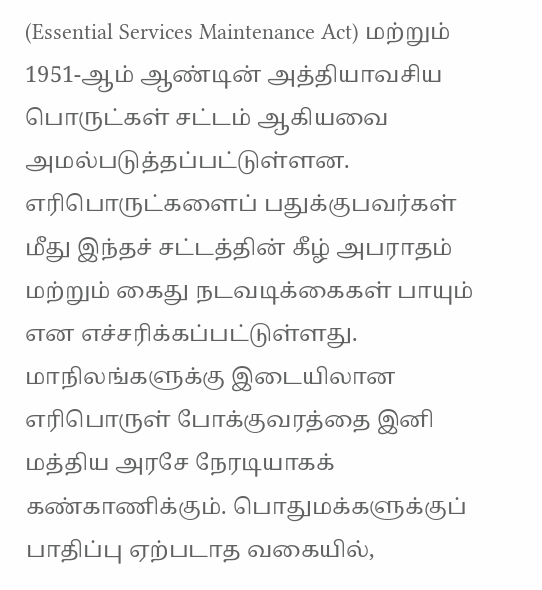(Essential Services Maintenance Act) மற்றும் 1951-ஆம் ஆண்டின் அத்தியாவசிய பொருட்கள் சட்டம் ஆகியவை அமல்படுத்தப்பட்டுள்ளன.
எரிபொருட்களைப் பதுக்குபவர்கள் மீது இந்தச் சட்டத்தின் கீழ் அபராதம் மற்றும் கைது நடவடிக்கைகள் பாயும் என எச்சரிக்கப்பட்டுள்ளது. மாநிலங்களுக்கு இடையிலான எரிபொருள் போக்குவரத்தை இனி மத்திய அரசே நேரடியாகக் கண்காணிக்கும். பொதுமக்களுக்குப் பாதிப்பு ஏற்படாத வகையில்,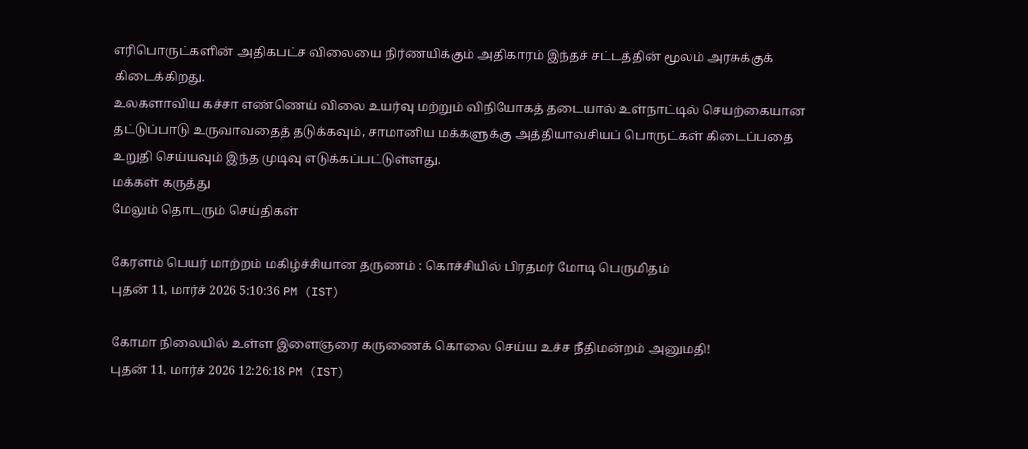எரிபொருட்களின் அதிகபட்ச விலையை நிர்ணயிக்கும் அதிகாரம் இந்தச் சட்டத்தின் மூலம் அரசுக்குக் கிடைக்கிறது.
உலகளாவிய கச்சா எண்ணெய் விலை உயர்வு மற்றும் விநியோகத் தடையால் உள்நாட்டில் செயற்கையான தட்டுப்பாடு உருவாவதைத் தடுக்கவும், சாமானிய மக்களுக்கு அத்தியாவசியப் பொருட்கள் கிடைப்பதை உறுதி செய்யவும் இந்த முடிவு எடுக்கப்பட்டுள்ளது.
மக்கள் கருத்து
மேலும் தொடரும் செய்திகள்

கேரளம் பெயர் மாற்றம் மகிழ்ச்சியான தருணம் : கொச்சியில் பிரதமர் மோடி பெருமிதம்
புதன் 11, மார்ச் 2026 5:10:36 PM (IST)

கோமா நிலையில் உள்ள இளைஞரை கருணைக் கொலை செய்ய உச்ச நீதிமன்றம் அனுமதி!
புதன் 11, மார்ச் 2026 12:26:18 PM (IST)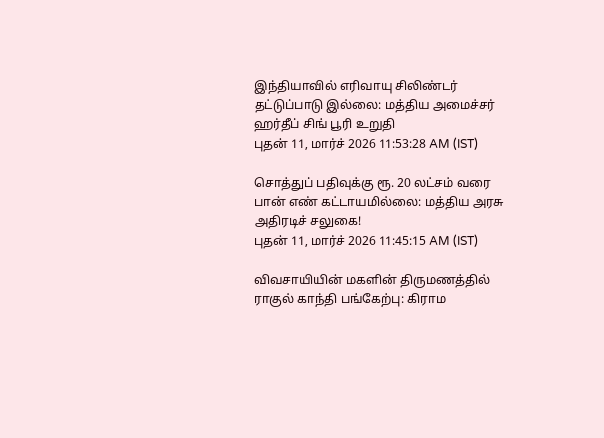இந்தியாவில் எரிவாயு சிலிண்டர் தட்டுப்பாடு இல்லை: மத்திய அமைச்சர் ஹர்தீப் சிங் பூரி உறுதி
புதன் 11, மார்ச் 2026 11:53:28 AM (IST)

சொத்துப் பதிவுக்கு ரூ. 20 லட்சம் வரை பான் எண் கட்டாயமில்லை: மத்திய அரசு அதிரடிச் சலுகை!
புதன் 11, மார்ச் 2026 11:45:15 AM (IST)

விவசாயியின் மகளின் திருமணத்தில் ராகுல் காந்தி பங்கேற்பு: கிராம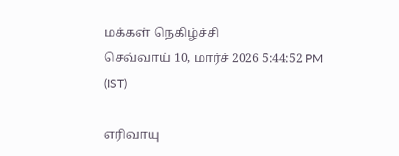மக்கள் நெகிழ்ச்சி
செவ்வாய் 10, மார்ச் 2026 5:44:52 PM (IST)

எரிவாயு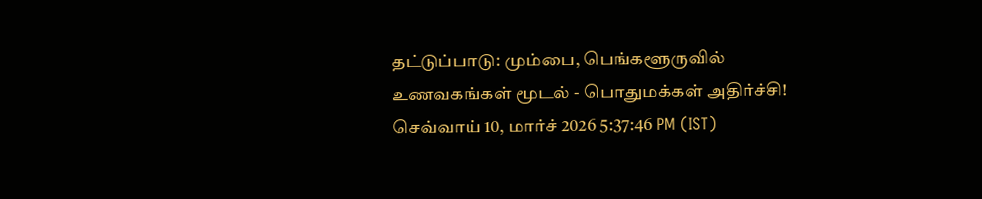தட்டுப்பாடு: மும்பை, பெங்களூருவில் உணவகங்கள் மூடல் - பொதுமக்கள் அதிர்ச்சி!
செவ்வாய் 10, மார்ச் 2026 5:37:46 PM (IST)